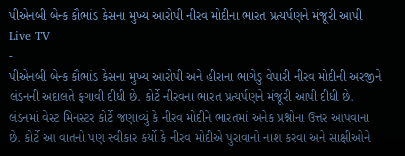પીએનબી બેન્ક કૌભાંડ કેસના મુખ્ય આરોપી નીરવ મોદીના ભારત પ્રત્યર્પણને મંજૂરી આપી
Live TV
-
પીએનબી બેન્ક કૌભાંડ કેસના મુખ્ય આરોપી અને હીરાના ભાગેડુ વેપારી નીરવ મોદીની અરજીને લંડનની અદાલતે ફગાવી દીધી છે. કોર્ટે નીરવના ભારત પ્રત્યર્પણને મંજૂરી આપી દીધી છે. લંડનમાં વેસ્ટ મિનસ્ટર કોર્ટે જણાવ્યું કે નીરવ મોદીને ભારતમાં અનેક પ્રશ્નોના ઉત્તર આપવાના છે. કોર્ટે આ વાતનો પણ સ્વીકાર કર્યો કે નીરવ મોદીએ પુરાવાનો નાશ કરવા અને સાક્ષીઓને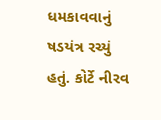ધમકાવવાનું ષડયંત્ર રચ્યું હતું. કોર્ટે નીરવ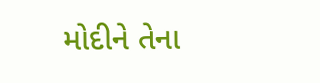મોદીને તેના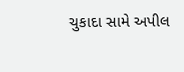ચુકાદા સામે અપીલ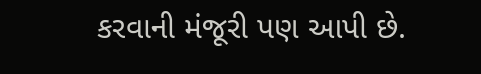કરવાની મંજૂરી પણ આપી છે.